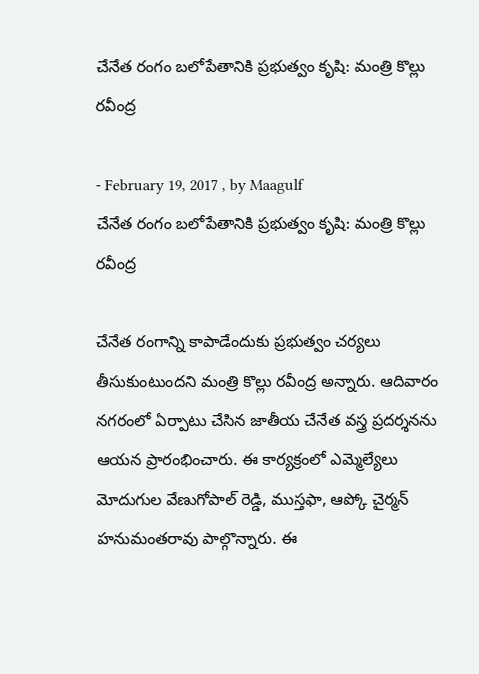చేనేత రంగం బలోపేతానికి ప్రభుత్వం కృషి: మంత్రి కొల్లు రవీంద్ర

- February 19, 2017 , by Maagulf
చేనేత రంగం బలోపేతానికి ప్రభుత్వం కృషి: మంత్రి కొల్లు రవీంద్ర

చేనేత రంగాన్ని కాపాడేందుకు ప్రభుత్వం చర్యలు తీసుకుంటుందని మంత్రి కొల్లు రవీంద్ర అన్నారు. ఆదివారం నగరంలో ఏర్పాటు చేసిన జాతీయ చేనేత వస్త్ర ప్రదర్శనను ఆయన ప్రారంభించారు. ఈ కార్యక్రంలో ఎమ్మెల్యేలు మోదుగుల వేణుగోపాల్ రెడ్డి, ముస్తఫా, ఆప్కో చైర్మన్ హనుమంతరావు పాల్గొన్నారు. ఈ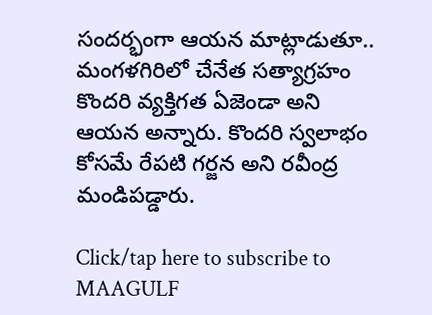సందర్భంగా ఆయన మాట్లాడుతూ.. మంగళగిరిలో చేనేత సత్యాగ్రహం కొందరి వ్యక్తిగత ఏజెండా అని ఆయన అన్నారు. కొందరి స్వలాభం కోసమే రేపటి గర్జన అని రవీంద్ర మండిపడ్డారు.

Click/tap here to subscribe to MAAGULF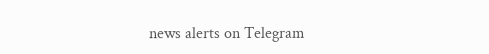news alerts on Telegram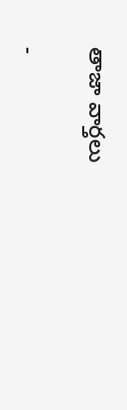తాజా వార్తలు

-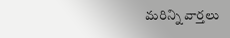మరిన్ని వార్తలు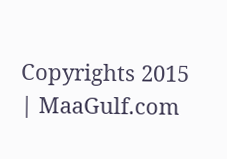Copyrights 2015 | MaaGulf.com